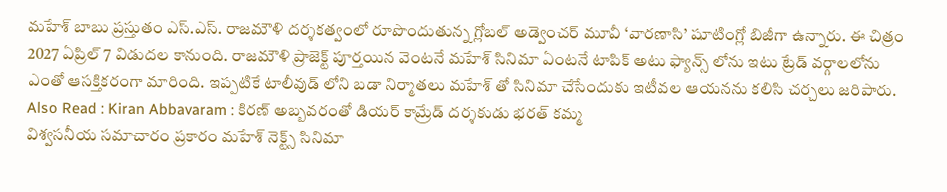మహేశ్ బాబు ప్రస్తుతం ఎస్.ఎస్. రాజమౌళి దర్శకత్వంలో రూపొందుతున్న గ్లోబల్ అడ్వెంచర్ మూవీ ‘వారణాసి’ షూటింగ్లో బిజీగా ఉన్నారు. ఈ చిత్రం 2027 ఏప్రిల్ 7 విడుదల కానుంది. రాజమౌళి ప్రాజెక్ట్ పూర్తయిన వెంటనే మహేశ్ సినిమా ఏంటనే టాపిక్ అటు ఫ్యాన్స్ లోను ఇటు ట్రేడ్ వర్గాలలోను ఎంతో ఆసక్తికరంగా మారింది. ఇప్పటికే టాలీవుడ్ లోని బడా నిర్మాతలు మహేశ్ తో సినిమా చేసేందుకు ఇటీవల ఆయనను కలిసి చర్చలు జరిపారు.
Also Read : Kiran Abbavaram : కిరణ్ అబ్బవరంతో డియర్ కామ్రేడ్ దర్శకుడు భరత్ కమ్మ
విశ్వసనీయ సమాచారం ప్రకారం మహేశ్ నెక్ట్స్ సినిమా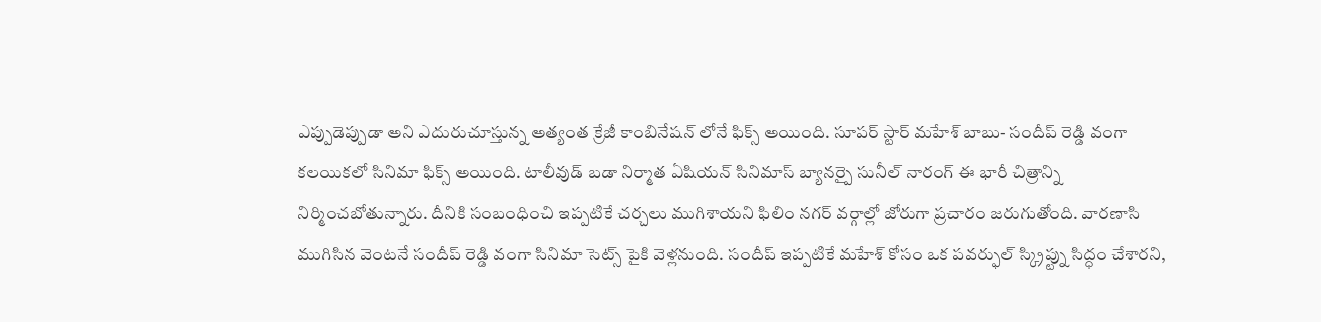ఎప్పుడెప్పుడా అని ఎదురుచూస్తున్న అత్యంత క్రేజీ కాంబినేషన్ లోనే ఫిక్స్ అయింది. సూపర్ స్టార్ మహేశ్ బాబు- సందీప్ రెడ్డి వంగా కలయికలో సినిమా ఫిక్స్ అయింది. టాలీవుడ్ బడా నిర్మాత ఏషియన్ సినిమాస్ బ్యానర్పై సునీల్ నారంగ్ ఈ భారీ చిత్రాన్ని నిర్మించబోతున్నారు. దీనికి సంబంధించి ఇప్పటికే చర్చలు ముగిశాయని ఫిలిం నగర్ వర్గాల్లో జోరుగా ప్రచారం జరుగుతోంది. వారణాసి ముగిసిన వెంటనే సందీప్ రెడ్డి వంగా సినిమా సెట్స్ పైకి వెళ్లనుంది. సందీప్ ఇప్పటికే మహేశ్ కోసం ఒక పవర్ఫుల్ స్క్రిప్ట్ను సిద్ధం చేశారని,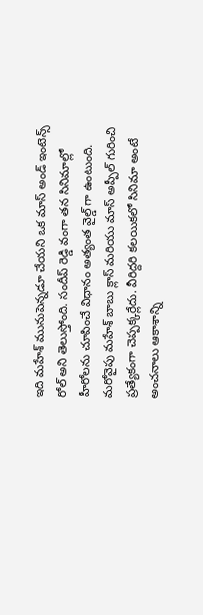ఇది మహేశ్ మునుపెన్నడూ చేయని ఒక మాస్ అండ్ ఇంటెన్స్ రోల్ అని తెలుస్తోంది. సందీప్ రెడ్డి వంగా తన సినిమాల్లో హీరోలను చూపించే విధానం అత్యంత వైల్డ్ గా ఉంటుంది. మరోవైపు మహేశ్ బాబు క్లాస్ మరియు మాస్ అప్పీల్ గురించి ప్రత్యేకంగా చెప్పక్కర్లేదు. వీరిద్దరి కలయికలో సినిమా అంటే అంచనాలు ఆకాశాన్ని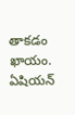తాకడం ఖాయం. ఏషియన్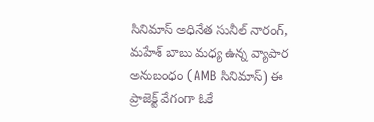సినిమాస్ అధినేత సునీల్ నారంగ్, మహేశ్ బాబు మధ్య ఉన్న వ్యాపార అనుబంధం (AMB సినిమాస్) ఈ ప్రాజెక్ట్ వేగంగా ఓకే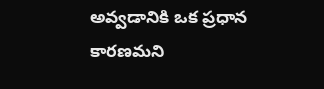అవ్వడానికి ఒక ప్రధాన కారణమని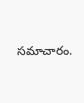సమాచారం.